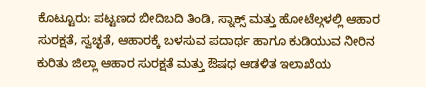ಕೊಟ್ಟೂರು: ಪಟ್ಟಣದ ಬೀದಿಬದಿ ತಿಂಡಿ, ಸ್ನಾಕ್ಸ್ ಮತ್ತು ಹೋಟೆಲ್ಗಳಲ್ಲಿ ಆಹಾರ ಸುರಕ್ಷತೆ, ಸ್ವಚ್ಛತೆ, ಆಹಾರಕ್ಕೆ ಬಳಸುವ ಪದಾರ್ಥ ಹಾಗೂ ಕುಡಿಯುವ ನೀರಿನ ಕುರಿತು ಜಿಲ್ಲಾ ಆಹಾರ ಸುರಕ್ಷತೆ ಮತ್ತು ಔಷಧ ಆಡಳಿತ ಇಲಾಖೆಯ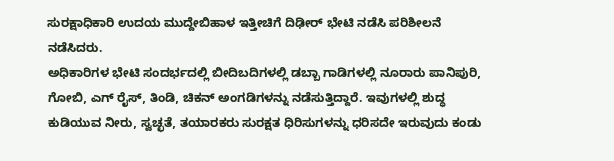ಸುರಕ್ಷಾಧಿಕಾರಿ ಉದಯ ಮುದ್ದೇಬಿಹಾಳ ಇತ್ತೀಚಿಗೆ ದಿಢೀರ್ ಭೇಟಿ ನಡೆಸಿ ಪರಿಶೀಲನೆ ನಡೆಸಿದರು.
ಅಧಿಕಾರಿಗಳ ಭೇಟಿ ಸಂದರ್ಭದಲ್ಲಿ ಬೀದಿಬದಿಗಳಲ್ಲಿ ಡಬ್ಬಾ ಗಾಡಿಗಳಲ್ಲಿ ನೂರಾರು ಪಾನಿಪುರಿ, ಗೋಬಿ, ಎಗ್ ರೈಸ್, ತಿಂಡಿ, ಚಿಕನ್ ಅಂಗಡಿಗಳನ್ನು ನಡೆಸುತ್ತಿದ್ದಾರೆ. ಇವುಗಳಲ್ಲಿ ಶುದ್ಧ ಕುಡಿಯುವ ನೀರು, ಸ್ವಚ್ಛತೆ, ತಯಾರಕರು ಸುರಕ್ಷತ ಧಿರಿಸುಗಳನ್ನು ಧರಿಸದೇ ಇರುವುದು ಕಂಡು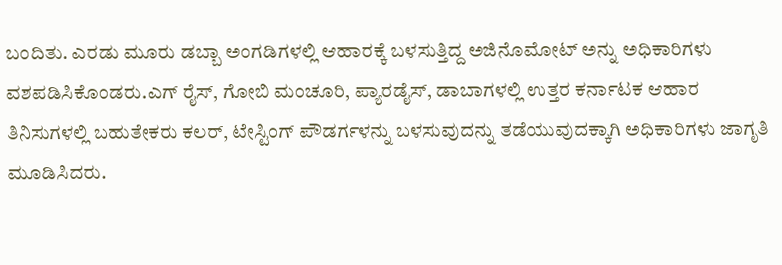ಬಂದಿತು. ಎರಡು ಮೂರು ಡಬ್ಬಾ ಅಂಗಡಿಗಳಲ್ಲಿ ಆಹಾರಕ್ಕೆ ಬಳಸುತ್ತಿದ್ದ ಅಜಿನೊಮೋಟ್ ಅನ್ನು ಅಧಿಕಾರಿಗಳು ವಶಪಡಿಸಿಕೊಂಡರು.ಎಗ್ ರೈಸ್, ಗೋಬಿ ಮಂಚೂರಿ, ಪ್ಯಾರಡೈಸ್, ಡಾಬಾಗಳಲ್ಲಿ ಉತ್ತರ ಕರ್ನಾಟಕ ಆಹಾರ ತಿನಿಸುಗಳಲ್ಲಿ ಬಹುತೇಕರು ಕಲರ್, ಟೇಸ್ಟಿಂಗ್ ಪೌಡರ್ಗಳನ್ನು ಬಳಸುವುದನ್ನು ತಡೆಯುವುದಕ್ಕಾಗಿ ಅಧಿಕಾರಿಗಳು ಜಾಗೃತಿ ಮೂಡಿಸಿದರು.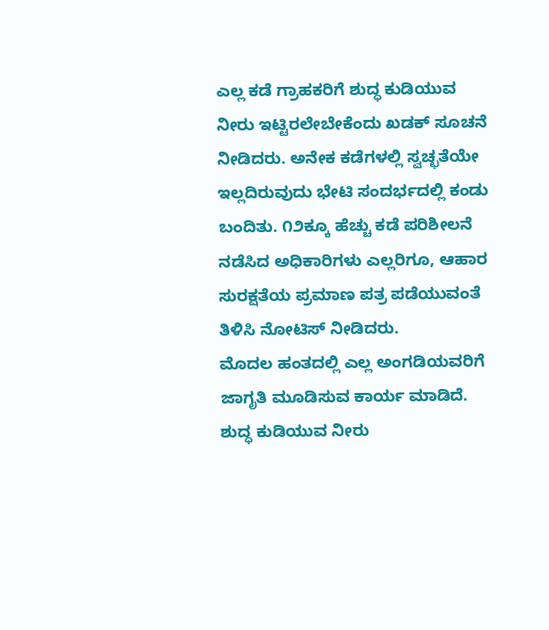ಎಲ್ಲ ಕಡೆ ಗ್ರಾಹಕರಿಗೆ ಶುದ್ಧ ಕುಡಿಯುವ ನೀರು ಇಟ್ಟಿರಲೇಬೇಕೆಂದು ಖಡಕ್ ಸೂಚನೆ ನೀಡಿದರು. ಅನೇಕ ಕಡೆಗಳಲ್ಲಿ ಸ್ವಚ್ಛತೆಯೇ ಇಲ್ಲದಿರುವುದು ಭೇಟಿ ಸಂದರ್ಭದಲ್ಲಿ ಕಂಡು ಬಂದಿತು. ೧೨ಕ್ಕೂ ಹೆಚ್ಚು ಕಡೆ ಪರಿಶೀಲನೆ ನಡೆಸಿದ ಅಧಿಕಾರಿಗಳು ಎಲ್ಲರಿಗೂ, ಆಹಾರ ಸುರಕ್ಷತೆಯ ಪ್ರಮಾಣ ಪತ್ರ ಪಡೆಯುವಂತೆ ತಿಳಿಸಿ ನೋಟಿಸ್ ನೀಡಿದರು.
ಮೊದಲ ಹಂತದಲ್ಲಿ ಎಲ್ಲ ಅಂಗಡಿಯವರಿಗೆ ಜಾಗೃತಿ ಮೂಡಿಸುವ ಕಾರ್ಯ ಮಾಡಿದೆ. ಶುದ್ಧ ಕುಡಿಯುವ ನೀರು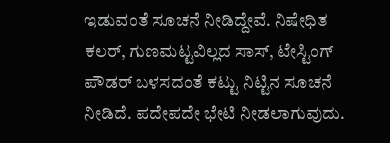ಇಡುವಂತೆ ಸೂಚನೆ ನೀಡಿದ್ದೇವೆ. ನಿಷೇಧಿತ ಕಲರ್, ಗುಣಮಟ್ಟವಿಲ್ಲದ ಸಾಸ್, ಟೇಸ್ಟಿಂಗ್ ಪೌಡರ್ ಬಳಸದಂತೆ ಕಟ್ಟು ನಿಟ್ಟಿನ ಸೂಚನೆ ನೀಡಿದೆ. ಪದೇಪದೇ ಭೇಟಿ ನೀಡಲಾಗುವುದು.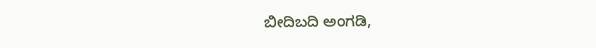ಬೀದಿಬದಿ ಅಂಗಡಿ,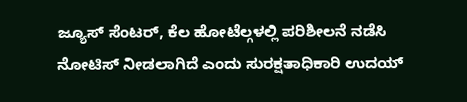ಜ್ಯೂಸ್ ಸೆಂಟರ್, ಕೆಲ ಹೋಟೆಲ್ಗಳಲ್ಲಿ ಪರಿಶೀಲನೆ ನಡೆಸಿ ನೋಟಿಸ್ ನೀಡಲಾಗಿದೆ ಎಂದು ಸುರಕ್ಷತಾಧಿಕಾರಿ ಉದಯ್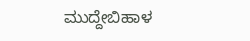ಮುದ್ದೇಬಿಹಾಳ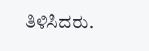ತಿಳಿಸಿದರು.